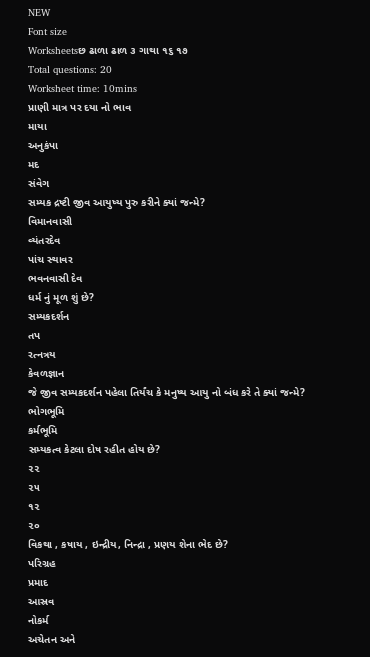NEW
Font size
Worksheetsછ ઢાળા ઢાળ ૩ ગાથા ૧૬ ૧૭
Total questions: 20
Worksheet time: 10mins
પ્રાણી માત્ર પર દયા નો ભાવ
માયા
અનુકંપા
મદ
સંવેગ
સમ્યક દ્રષ્ટી જીવ આયુષ્ય પુરુ કરીને ક્યાં જન્મે?
વિમાનવાસી
વ્યંતરદેવ
પાંચ સ્થાવર
ભવનવાસી દેવ
ધર્મ નું મૂળ શું છે?
સમ્યકદર્શન
તપ
રત્નત્રય
કેવળજ્ઞાન
જે જીવ સમ્યકદર્શન પહેલા તિર્યંચ કે મનુષ્ય આયુ નો બંધ કરે તે ક્યાં જન્મે?
ભોગભૂમિ
કર્મભૂમિ
સમ્યકત્વ કેટલા દોષ રહીત હોય છે?
૨૨
૨૫
૧૨
૨૦
વિકથા , કષાય , ઇન્દ્રીય, નિન્દ્રા , પ્રણય શેના ભેદ છે?
પરિગ્રહ
પ્રમાદ
આસ્રવ
નોકર્મ
અચેતન અને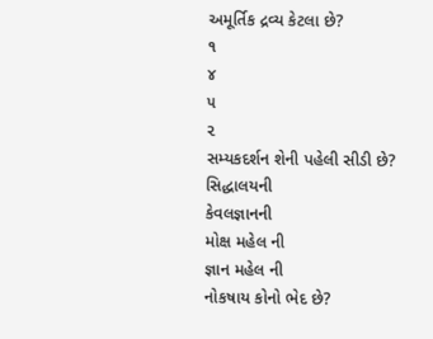અમૂર્તિક દ્રવ્ય કેટલા છે?
૧
૪
૫
૨
સમ્યકદર્શન શેની પહેલી સીડી છે?
સિદ્ધાલયની
કેવલજ્ઞાનની
મોક્ષ મહેલ ની
જ્ઞાન મહેલ ની
નોકષાય કોનો ભેદ છે?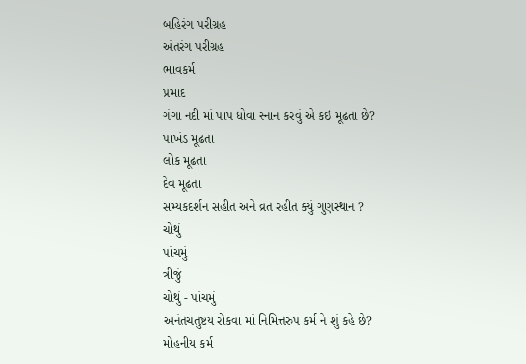બહિરંગ પરીગ્રહ
અંતરંગ પરીગ્રહ
ભાવકર્મ
પ્રમાદ
ગંગા નદી માં પાપ ધોવા સ્નાન કરવું એ કઇ મૂઢતા છે?
પાખંડ મૂઢતા
લોક મૂઢતા
દેવ મૂઢતા
સમ્યકદર્શન સહીત અને વ્રત રહીત ક્યું ગુણસ્થાન ?
ચોથું
પાંચમું
ત્રીજું
ચોથું - પાંચમું
અનંતચતુષ્ટય રોકવા માં નિમિત્તરુપ કર્મ ને શું કહે છે?
મોહનીય કર્મ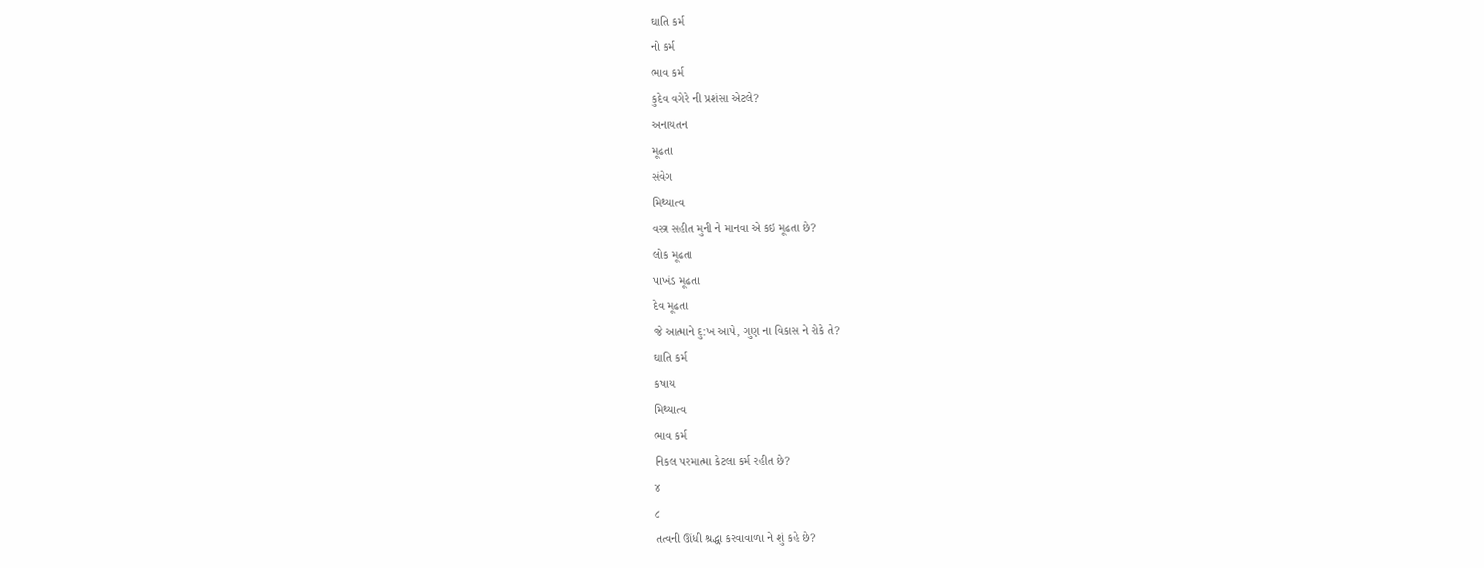ઘાતિ કર્મ
નો કર્મ
ભાવ કર્મ
કુદેવ વગેરે ની પ્રશંસા એટલે?
અનાયતન
મૂઢતા
સંવેગ
મિથ્યાત્વ
વસ્ત્ર સહીત મુની ને માનવા એ કઇ મૂઢતા છે?
લોક મૂઢતા
પાખંડ મૂઢતા
દેવ મૂઢતા
જે આત્માને દુ:ખ આપે, ગુણ ના વિકાસ ને રોકે તે?
ઘાતિ કર્મ
કષાય
મિથ્યાત્વ
ભાવ કર્મ
નિકલ પરમાત્મા કેટલા કર્મ રહીત છે?
૪
૮
તત્વની ઊંધી શ્રદ્ધા કરવાવાળા ને શું કહે છે?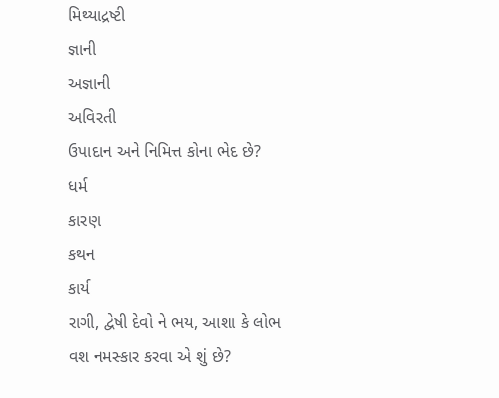મિથ્યાદ્રષ્ટી
જ્ઞાની
અજ્ઞાની
અવિરતી
ઉપાદાન અને નિમિત્ત કોના ભેદ છે?
ધર્મ
કારણ
કથન
કાર્ય
રાગી, દ્વેષી દેવો ને ભય, આશા કે લોભ વશ નમસ્કાર કરવા એ શું છે?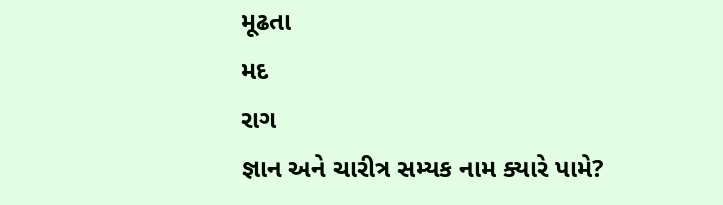મૂઢતા
મદ
રાગ
જ્ઞાન અને ચારીત્ર સમ્યક નામ ક્યારે પામે?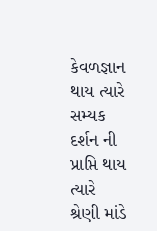કેવળજ્ઞાન થાય ત્યારે
સમ્યક દર્શન ની પ્રાપ્તિ થાય ત્યારે
શ્રેણી માંડે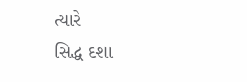ત્યારે
સિદ્ધ દશા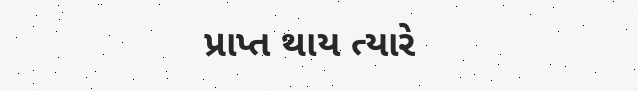પ્રાપ્ત થાય ત્યારે